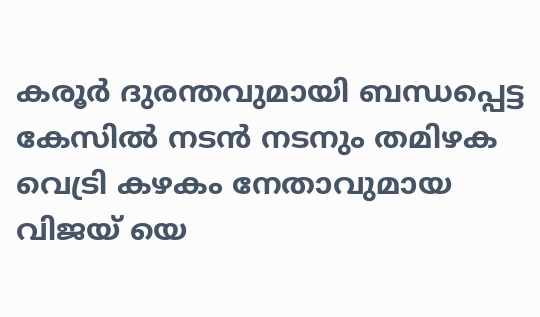കരൂർ ദുരന്തവുമായി ബന്ധപ്പെട്ട കേസിൽ നടൻ നടനും തമിഴക വെട്രി കഴകം നേതാവുമായ വിജയ് യെ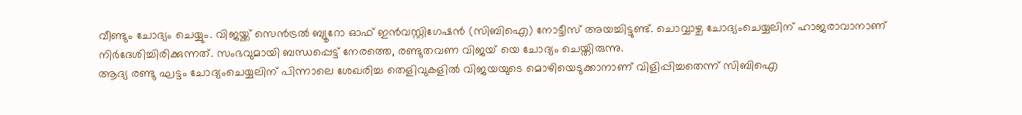വീണ്ടും ചോദ്യം ചെയ്യും. വിജയ്ക്ക് സെൻട്രൽ ബ്യൂറോ ഓഫ് ഇൻവസ്റ്റിഗേഷൻ (സിബിഐ) നോട്ടീസ് അയച്ചിട്ടുണ്ട്. ചൊവ്വാഴ്ച ചോദ്യംചെയ്യലിന് ഹാജരാവാനാണ് നിർദേശിച്ചിരിക്കുന്നത്. സംഭവുമായി ബന്ധപ്പെട്ട് നേരത്തെ, രണ്ടുതവണ വിജയ് യെ ചോദ്യം ചെയ്തിരുന്നു.
ആദ്യ രണ്ടു ഘട്ടം ചോദ്യംചെയ്യലിന് പിന്നാലെ ശേഖരിച്ച തെളിവുകളിൽ വിജയയുടെ മൊഴിയെടുക്കാനാണ് വിളിപ്പിച്ചതെന്ന് സിബിഐ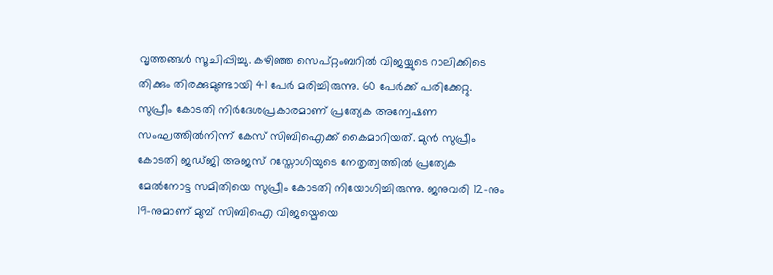വൃത്തങ്ങൾ സൂചിപ്പിച്ചു. കഴിഞ്ഞ സെപ്റ്റംബറിൽ വിജയ്യുടെ റാലിക്കിടെ തിക്കും തിരക്കുമുണ്ടായി 41 പേർ മരിച്ചിരുന്നു. 60 പേർക്ക് പരിക്കേറ്റു.
സുപ്രീം കോടതി നിർദേശപ്രകാരമാണ് പ്രത്യേക അന്വേഷണ സംഘത്തിൽനിന്ന് കേസ് സിബിഐക്ക് കൈമാറിയത്. മുൻ സുപ്രീം കോടതി ജഡ്ജി അജസ് റസ്തോഗിയുടെ നേതൃത്വത്തിൽ പ്രത്യേക മേൽനോട്ട സമിതിയെ സുപ്രീം കോടതി നിയോഗിച്ചിരുന്നു. ജനുവരി 12-നും 19-നുമാണ് മുമ്പ് സിബിഐ വിജയ്മെയെ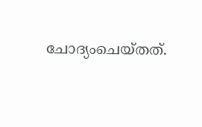ചോദ്യംചെയ്തത്.